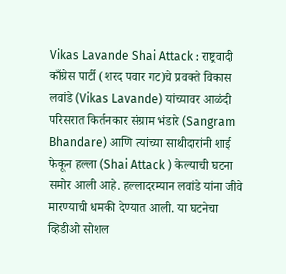Vikas Lavande Shai Attack : राष्ट्रवादी काँग्रेस पार्टी (शरद पवार गट)चे प्रवक्ते विकास लवांडे (Vikas Lavande) यांच्यावर आळंदी परिसरात किर्तनकार संग्राम भंडारे (Sangram Bhandare) आणि त्यांच्या साथीदारांनी शाई फेकून हल्ला (Shai Attack ) केल्याची घटना समोर आली आहे. हल्लादरम्यान लवांडे यांना जीवे मारण्याची धमकी देण्यात आली. या घटनेचा व्हिडीओ सोशल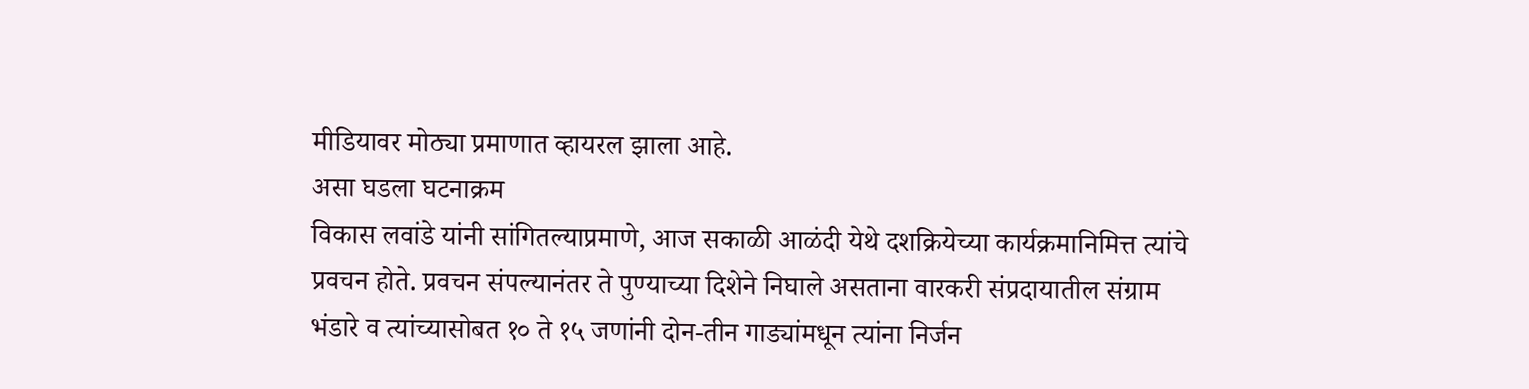मीडियावर मोठ्या प्रमाणात व्हायरल झाला आहे.
असा घडला घटनाक्रम
विकास लवांडे यांनी सांगितल्याप्रमाणे, आज सकाळी आळंदी येथे दशक्रियेच्या कार्यक्रमानिमित्त त्यांचे प्रवचन होते. प्रवचन संपल्यानंतर ते पुण्याच्या दिशेने निघाले असताना वारकरी संप्रदायातील संग्राम भंडारे व त्यांच्यासोबत १० ते १५ जणांनी दोन-तीन गाड्यांमधून त्यांना निर्जन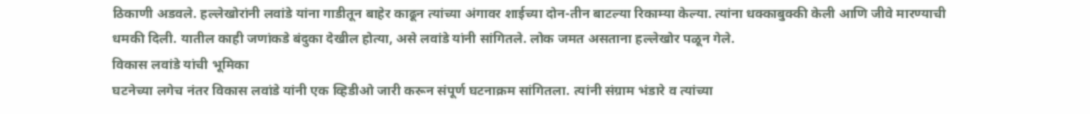ठिकाणी अडवले. हल्लेखोरांनी लवांडे यांना गाडीतून बाहेर काढून त्यांच्या अंगावर शाईच्या दोन-तीन बाटल्या रिकाम्या केल्या. त्यांना धक्काबुक्की केली आणि जीवे मारण्याची धमकी दिली. यातील काही जणांकडे बंदुका देखील होत्या, असे लवांडे यांनी सांगितले. लोक जमत असताना हल्लेखोर पळून गेले.
विकास लवांडे यांची भूमिका
घटनेच्या लगेच नंतर विकास लवांडे यांनी एक व्हिडीओ जारी करून संपूर्ण घटनाक्रम सांगितला. त्यांनी संग्राम भंडारे व त्यांच्या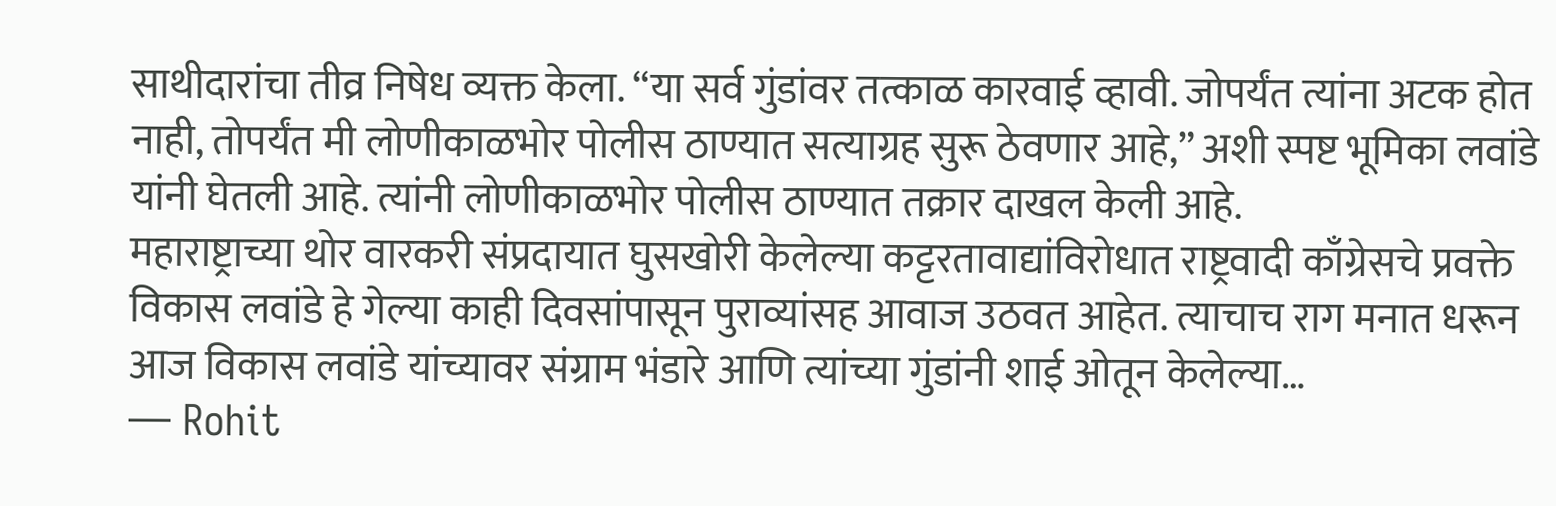साथीदारांचा तीव्र निषेध व्यक्त केला. “या सर्व गुंडांवर तत्काळ कारवाई व्हावी. जोपर्यंत त्यांना अटक होत नाही, तोपर्यंत मी लोणीकाळभोर पोलीस ठाण्यात सत्याग्रह सुरू ठेवणार आहे,” अशी स्पष्ट भूमिका लवांडे यांनी घेतली आहे. त्यांनी लोणीकाळभोर पोलीस ठाण्यात तक्रार दाखल केली आहे.
महाराष्ट्राच्या थोर वारकरी संप्रदायात घुसखोरी केलेल्या कट्टरतावाद्यांविरोधात राष्ट्रवादी काँग्रेसचे प्रवक्ते विकास लवांडे हे गेल्या काही दिवसांपासून पुराव्यांसह आवाज उठवत आहेत. त्याचाच राग मनात धरून आज विकास लवांडे यांच्यावर संग्राम भंडारे आणि त्यांच्या गुंडांनी शाई ओतून केलेल्या…
— Rohit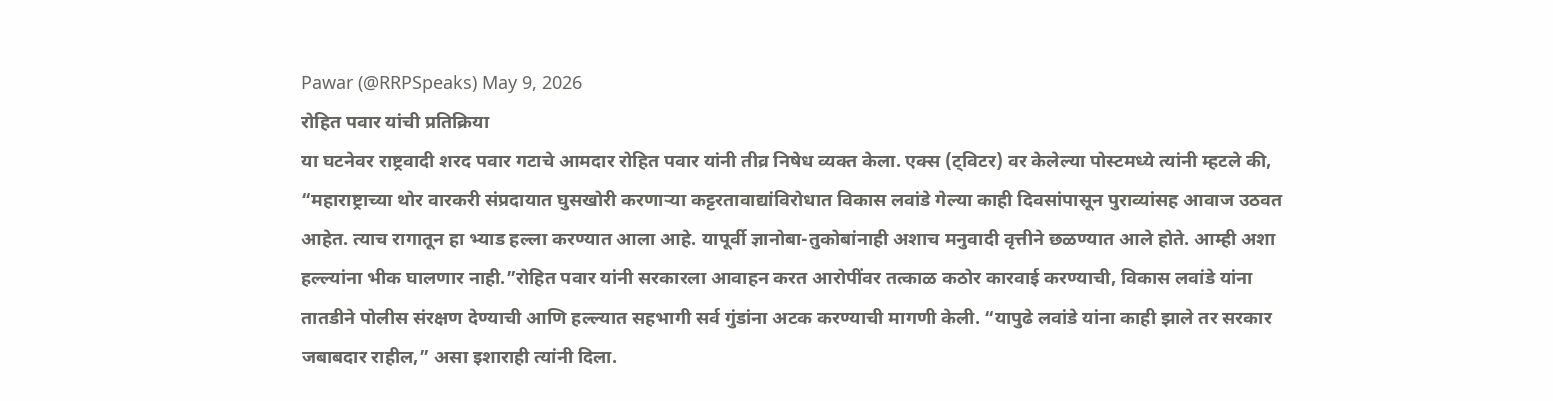Pawar (@RRPSpeaks) May 9, 2026
रोहित पवार यांची प्रतिक्रिया
या घटनेवर राष्ट्रवादी शरद पवार गटाचे आमदार रोहित पवार यांनी तीव्र निषेध व्यक्त केला. एक्स (ट्विटर) वर केलेल्या पोस्टमध्ये त्यांनी म्हटले की, “महाराष्ट्राच्या थोर वारकरी संप्रदायात घुसखोरी करणाऱ्या कट्टरतावाद्यांविरोधात विकास लवांडे गेल्या काही दिवसांपासून पुराव्यांसह आवाज उठवत आहेत. त्याच रागातून हा भ्याड हल्ला करण्यात आला आहे. यापूर्वी ज्ञानोबा-तुकोबांनाही अशाच मनुवादी वृत्तीने छळण्यात आले होते. आम्ही अशा हल्ल्यांना भीक घालणार नाही.”रोहित पवार यांनी सरकारला आवाहन करत आरोपींवर तत्काळ कठोर कारवाई करण्याची, विकास लवांडे यांना तातडीने पोलीस संरक्षण देण्याची आणि हल्ल्यात सहभागी सर्व गुंडांना अटक करण्याची मागणी केली. “यापुढे लवांडे यांना काही झाले तर सरकार जबाबदार राहील,” असा इशाराही त्यांनी दिला.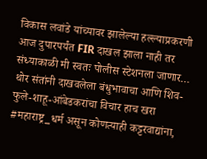विकास लवांडे यांच्यावर झालेल्या हल्ल्याप्रकरणी आज दुपारपर्यंत FIR दाखल झाला नाही तर संध्याकाळी मी स्वतः पोलीस स्टेशनला जाणार… थोर संतांनी दाखवलेला बंधुभावाचा आणि शिव-फुले-शाहू-आंबेडकरांचा विचार हाच खरा #महाराष्ट्र_धर्म असून कोणत्याही कट्टरवाद्यांना,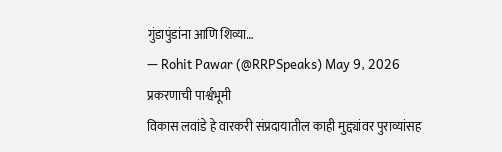गुंडापुंडांना आणि शिव्या…
— Rohit Pawar (@RRPSpeaks) May 9, 2026
प्रकरणाची पार्श्वभूमी
विकास लवांडे हे वारकरी संप्रदायातील काही मुद्द्यांवर पुराव्यांसह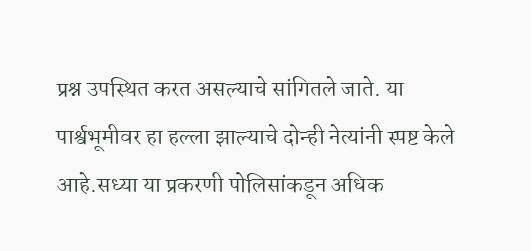प्रश्न उपस्थित करत असल्याचे सांगितले जाते. या पार्श्वभूमीवर हा हल्ला झाल्याचे दोन्ही नेत्यांनी स्पष्ट केले आहे.सध्या या प्रकरणी पोलिसांकडून अधिक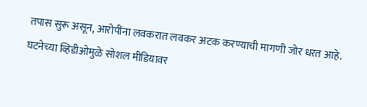तपास सुरू असून, आरोपींना लवकरात लवकर अटक करण्याची मागणी जोर धरत आहे. घटनेच्या व्हिडीओमुळे सोशल मीडियावर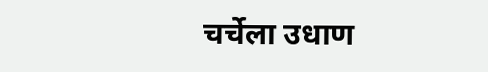चर्चेला उधाण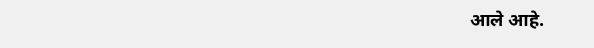आले आहे.